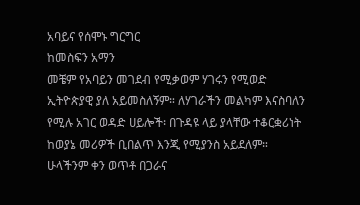አባይና የሰሞኑ ግርግር
ከመስፍን አማን
መቼም የአባይን መገደብ የሚቃወም ሃገሩን የሚወድ ኢትዮጵያዊ ያለ አይመስለኝም። ለሃገራችን መልካም እናስባለን የሚሉ አገር ወዳድ ሀይሎች፡ በጉዳዩ ላይ ያላቸው ተቆርቋሪነት ከወያኔ መሪዎች ቢበልጥ እንጂ የሚያንስ አይደለም። ሁላችንም ቀን ወጥቶ በጋራና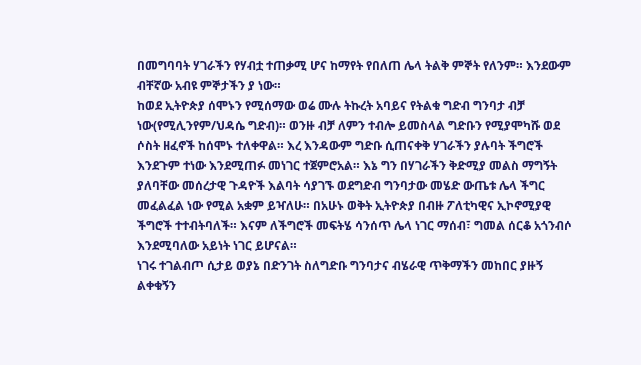በመግባባት ሃገራችን የሃብቷ ተጠቃሚ ሆና ከማየት የበለጠ ሌላ ትልቅ ምኞት የለንም። እንደውም ብቸኛው አብዩ ምኞታችን ያ ነው።
ከወደ ኢትዮጵያ ሰሞኑን የሚሰማው ወሬ ሙሉ ትኩረት አባይና የትልቁ ግድብ ግንባታ ብቻ ነው(የሚሊንየም/ህዳሴ ግድብ)። ወንዙ ብቻ ለምን ተብሎ ይመስላል ግድቡን የሚያሞካሹ ወደ ሶስት ዘፈኖች ከሰሞኑ ተለቀዋል። እረ እንዳውም ግድቡ ሲጠናቀቅ ሃገራችን ያሉባት ችግሮች እንደጉም ተነው እንደሚጠፉ መነገር ተጀምሮአል። እኔ ግን በሃገራችን ቅድሚያ መልስ ማግኝት ያለባቸው መሰረታዊ ጉዳዮች እልባት ሳያገኙ ወደግድብ ግንባታው መሄድ ውጤቱ ሌላ ችግር መፈልፈል ነው የሚል አቋም ይዣለሁ። በአሁኑ ወቅት ኢትዮጵያ በብዙ ፖለቲካዊና ኢኮኖሚያዊ ችግሮች ተተብትባለች። እናም ለችግሮች መፍትሄ ሳንሰጥ ሌላ ነገር ማሰብ፣ ግመል ሰርቆ አጎንብሶ እንደሚባለው አይነት ነገር ይሆናል።
ነገሩ ተገልብጦ ሲታይ ወያኔ በድንገት ስለግድቡ ግንባታና ብሄራዊ ጥቅማችን መከበር ያዙኝ ልቀቁኝን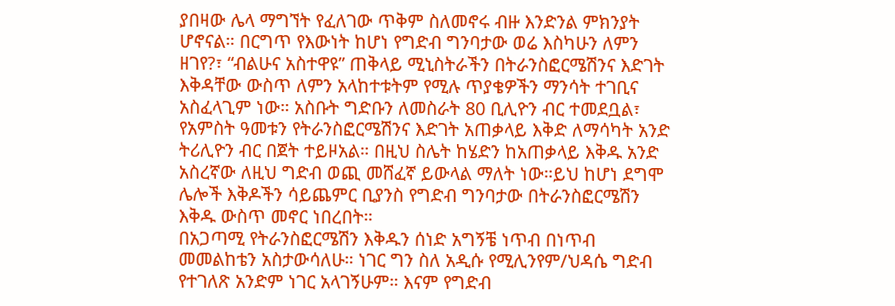ያበዛው ሌላ ማግኘት የፈለገው ጥቅም ስለመኖሩ ብዙ እንድንል ምክንያት ሆኖናል። በርግጥ የእውነት ከሆነ የግድብ ግንባታው ወሬ እስካሁን ለምን ዘገየ?፣ “ብልሁና አስተዋዩ” ጠቅላይ ሚኒስትራችን በትራንስፎርሜሽንና እድገት እቅዳቸው ውስጥ ለምን አላከተቱትም የሚሉ ጥያቄዎችን ማንሳት ተገቢና አስፈላጊም ነው። አስቡት ግድቡን ለመስራት 80 ቢሊዮን ብር ተመደቧል፣ የአምስት ዓመቱን የትራንስፎርሜሽንና እድገት አጠቃላይ እቅድ ለማሳካት አንድ ትሪሊዮን ብር በጀት ተይዞአል። በዚህ ስሌት ከሄድን ከአጠቃላይ እቅዱ አንድ አስረኛው ለዚህ ግድብ ወጪ መሸፈኛ ይውላል ማለት ነው።ይህ ከሆነ ደግሞ ሌሎች እቅዶችን ሳይጨምር ቢያንስ የግድብ ግንባታው በትራንስፎርሜሽን እቅዱ ውስጥ መኖር ነበረበት።
በአጋጣሚ የትራንስፎርሜሽን እቅዱን ሰነድ አግኝቼ ነጥብ በነጥብ መመልከቴን አስታውሳለሁ። ነገር ግን ስለ አዲሱ የሚሊንየም/ህዳሴ ግድብ የተገለጽ አንድም ነገር አላገኝሁም። እናም የግድብ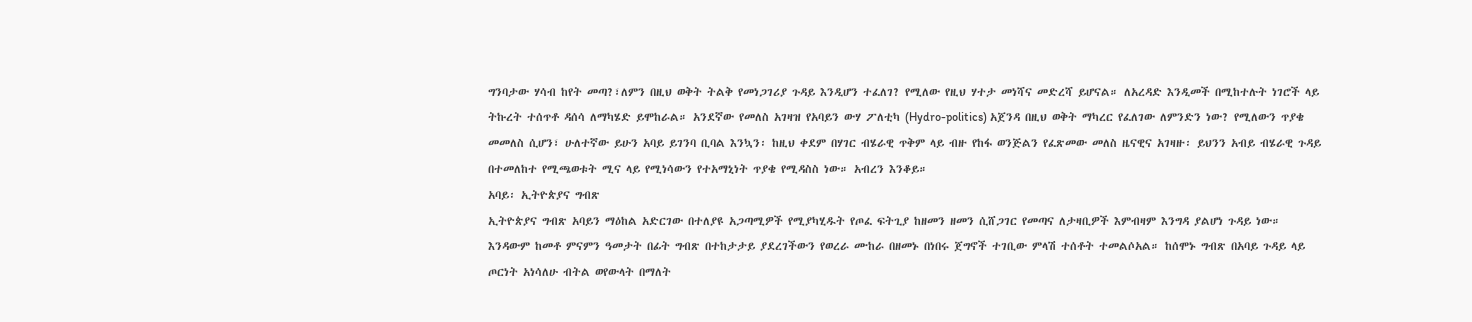ግንባታው ሃሳብ ከየት መጣ?፣ለምን በዚህ ወቅት ትልቅ የመነጋገሪያ ጉዳይ እንዲሆን ተፈለገ? የሚለው የዚህ ሃተታ መነሻና መድረሻ ይሆናል። ለአረዳድ እንዲመች በሚከተሉት ነገሮች ላይ ትኩረት ተሰጥቶ ዳሰሳ ለማካሄድ ይሞከራል። አንደኛው የመለስ አገዛዝ የአባይን ውሃ ፖለቲካ (Hydro-politics) አጀንዳ በዚህ ወቅት ማካረር የፈለገው ለምንድን ነው? የሚለውን ጥያቄ መመለስ ሲሆን፣ ሁለተኛው ይሁን አባይ ይገንባ ቢባል እንኳን፡ ከዚህ ቀደም በሃገር ብሄራዊ ጥቅም ላይ ብዙ የከፋ ወንጅልን የፈጽመው መለስ ዜናዊና አገዛዙ፡ ይህንን አብይ ብሄራዊ ጉዳይ በተመለከተ የሚጫወቱት ሚና ላይ የሚነሳውን የተአማኒነት ጥያቄ የሚዳስስ ነው። አብረን እንቆይ።
አባይ፡ ኢትዮጵያና ግብጽ
ኢትዮጵያና ግብጽ አባይን ማዕከል አድርገው በተለያዩ አጋጣሚዎች የሚያካሂዱት የጦፈ ፍትጊያ ከዘመን ዘመን ሲሸጋገር የመጣና ለታዛቢዎች እምብዛም እንግዳ ያልሆነ ጉዳይ ነው። እንዳውም ከመቶ ምናምን ዓመታት በፊት ግብጽ በተከታታይ ያደረገችውን የወረራ ሙከራ በዘመኑ በነበሩ ጀግኖች ተገቢው ምላሽ ተሰቶት ተመልሶአል። ከሰሞኑ ግብጽ በአባይ ጉዳይ ላይ ጦርነት አነሳለሁ ብትል ወየውላት በማለት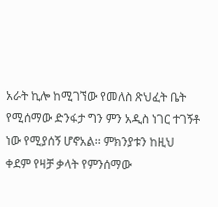አራት ኪሎ ከሚገኘው የመለስ ጽህፈት ቤት የሚሰማው ድንፋታ ግን ምን አዲስ ነገር ተገኝቶ ነው የሚያሰኝ ሆኖአል፡፡ ምክንያቱን ከዚህ ቀደም የዛቻ ቃላት የምንሰማው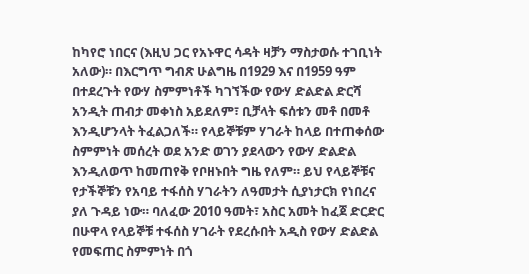ከካየሮ ነበርና (እዚህ ጋር የአኑዋር ሳዳት ዛቻን ማስታወሱ ተገቢነት አለው)። በእርግጥ ግብጽ ሁልግዜ በ1929 እና በ1959 ዓም በተደረጉት የውሃ ስምምነቶች ካገኘችው የውሃ ድልድል ድርሻ አንዲት ጠብታ መቀነስ አይደለም፣ ቢቻላት ፍሰቱን መቶ በመቶ እንዲሆንላት ትፈልጋለች። የላይኞቹም ሃገራት ከላይ በተጠቀሰው ስምምነት መሰረት ወደ አንድ ወገን ያደላውን የውሃ ድልድል እንዲለወጥ ከመጠየቅ የቦዘኑበት ግዜ የለም። ይህ የላይኞቹና የታችኞቹን የአባይ ተፋሰስ ሃገራትን ለዓመታት ሲያነታርክ የነበረና ያለ ጉዳይ ነው። ባለፈው 2010 ዓመት፣ አስር አመት ከፈጀ ድርድር በሁዋላ የላይኞቹ ተፋሰስ ሃገራት የደረሱበት አዲስ የውሃ ድልድል የመፍጠር ስምምነት በጎ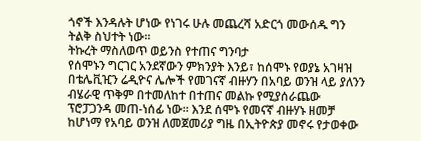ጎኖች እንዳሉት ሆነው የነገሩ ሁሉ መጨረሻ አድርጎ መውሰዱ ግን ትልቅ ስህተት ነው።
ትኩረት ማስለወጥ ወይንስ የተጠና ግንባታ
የሰሞኑን ግርገር አንደኛውን ምክንያት እንይ፣ ከሰሞኑ የወያኔ አገዛዝ በቴሌቪዢን ሬዲዮና ሌሎች የመገናኛ ብዙሃን በአባይ ወንዝ ላይ ያለንን ብሄራዊ ጥቅም በተመለከተ በተጠና መልኩ የሚያሰራጨው ፕሮፓጋንዳ መጠ-ነሰፊ ነው። እንደ ሰሞኑ የመናኛ ብዙሃኑ ዘመቻ ከሆነማ የአባይ ወንዝ ለመጀመሪያ ግዜ በኢትዮጵያ መኖሩ የታወቀው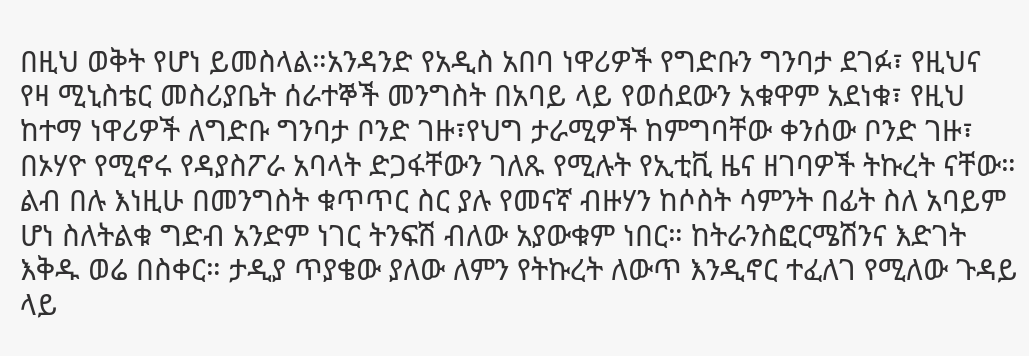በዚህ ወቅት የሆነ ይመስላል።አንዳንድ የአዲስ አበባ ነዋሪዎች የግድቡን ግንባታ ደገፉ፣ የዚህና የዛ ሚኒስቴር መስሪያቤት ሰራተኞች መንግስት በአባይ ላይ የወሰደውን አቁዋም አደነቁ፣ የዚህ ከተማ ነዋሪዎች ለግድቡ ግንባታ ቦንድ ገዙ፣የህግ ታራሚዎች ከምግባቸው ቀንሰው ቦንድ ገዙ፣ በኦሃዮ የሚኖሩ የዳያስፖራ አባላት ድጋፋቸውን ገለጹ የሚሉት የኢቲቪ ዜና ዘገባዎች ትኩረት ናቸው። ልብ በሉ እነዚሁ በመንግስት ቁጥጥር ስር ያሉ የመናኛ ብዙሃን ከሶስት ሳምንት በፊት ስለ አባይም ሆነ ስለትልቁ ግድብ አንድም ነገር ትንፍሽ ብለው አያውቁም ነበር። ከትራንስፎርሜሽንና እድገት እቅዱ ወሬ በስቀር። ታዲያ ጥያቄው ያለው ለምን የትኩረት ለውጥ እንዲኖር ተፈለገ የሚለው ጉዳይ ላይ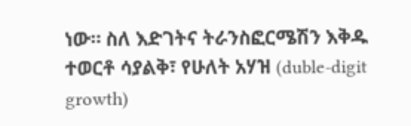ነው። ስለ እድገትና ትራንስፎርሜሽን እቅዱ ተወርቶ ሳያልቅ፣ የሁለት አሃዝ (duble-digit growth)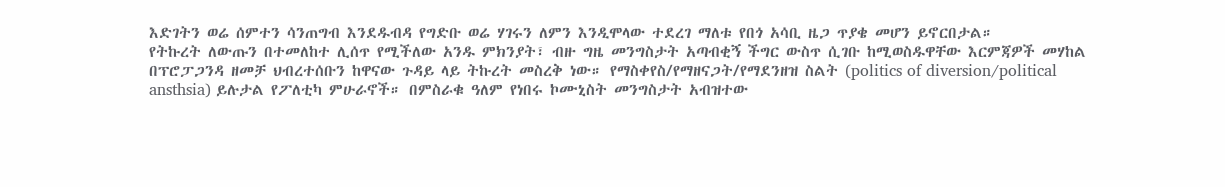እድገትን ወሬ ሰምተን ሳንጠግብ እንደዱብዳ የግድቡ ወሬ ሃገሩን ለምን እንዲሞላው ተደረገ ማለቱ የበጎ አሳቢ ዜጋ ጥያቄ መሆን ይኖርበታል።
የትኩረት ለውጡን በተመለከተ ሊሰጥ የሚችለው አንዱ ምክንያት፣ ብዙ ግዜ መንግስታት አጣብቂኝ ችግር ውስጥ ሲገቡ ከሚወስዱዋቸው እርምጃዎች መሃከል በፕሮፓጋንዳ ዘመቻ ህብረተሰቡን ከዋናው ጉዳይ ላይ ትኩረት መስረቅ ነው። የማስቀየስ/የማዘናጋት/የማደንዘዝ ስልት (politics of diversion/political ansthsia) ይሉታል የፖለቲካ ምሁራኖች። በምስራቁ ዓለም የነበሩ ኮሙኒስት መንግስታት አብዝተው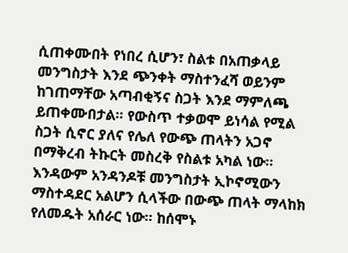ሲጠቀሙበት የነበረ ሲሆን፣ ስልቱ በአጠቃላይ መንግስታት እንደ ጭንቀት ማስተንፈሻ ወይንም ከገጠማቸው አጣብቂኝና ስጋት እንደ ማምለጫ ይጠቀሙበታል። የውስጥ ተቃወሞ ይነሳል የሚል ስጋት ሲኖር ያለና የሌለ የውጭ ጠላትን አጋኖ በማቅረብ ትኩርት መስረቅ የስልቱ አካል ነው። እንዳውም አንዳንዶቹ መንግስታት ኢኮኖሚውን ማስተዳደር አልሆን ሲላችው በውጭ ጠላት ማላከክ የለመዱት አሰራር ነው። ከሰሞኑ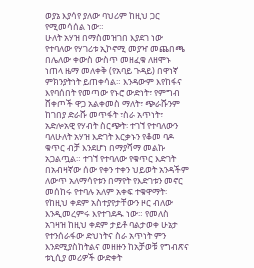ወያኔ እያሳየ ያለው ባህሪም ከዚህ ጋር የሚመሳሰል ነው።
ሁለት አሃዝ በማስመዝገበ እያደገ ነው የተባለው የሃገሪቱ ኢኮኖሚ መያዣ መጨበጫ በሌለው ቀውስ ውስጥ መዘፈቁ ለዘሞኑ ነጠላ ዜማ መለቀቅ (የአባይ ጉዳይ) በዋነኛ ምክንያትነት ይጠቀሳል። እንዳውም እየከፋና እየባሰበት የመጣው የኑሮ ውድነት፣ የምግብ ሸቀጦች ዋጋ አልቀመስ ማለት፣ ጭራሹንም ከገበያ ድራሹ መጥፋት ፣ስራ አጥነት፣ አድሎአዊ የሃብት ስርጭት፡ ተገኘ የተባለውን ባለሁለት አሃዝ እድገት እርቃኑን የቆመ ባዶ ቁጥር ብቻ እንደሆነ በማያሻማ መልኩ አጋልጧል። ተገኘ የተባለው የቁጥር እድገት በአብዛኛው ሰው የቀን ተቀን ህይወት አንዳችም ለውጥ አለማሳየቱን በማየት የእድገቱን መኖር መሰከሩ የተባሉ አለም አቀፍ ተቁዋማት፡ የከዚህ ቀደም አስተያየታቸውን ዞር ብለው እንዲመረምሩ እየተገደዱ ነው። የመለስ አገዛዝ ከዚህ ቀደም ታይቶ ባልታወቀ ሁኔታ የተንሰራፋው ድህነትና ስራ አጥነት ምን እንደሚያስከትልና መዘዙን ከአቻወቹ የግብጽና ቱኒሲያ መሪዎች ውድቀት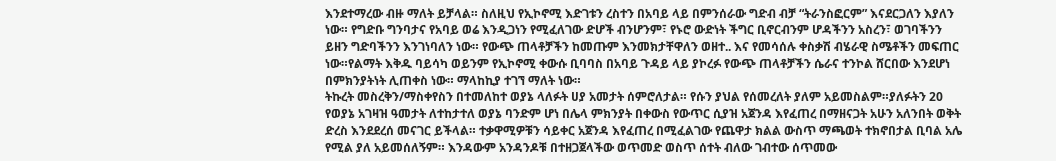እንደተማረው ብዙ ማለት ይቻላል። ስለዚህ የኢኮኖሚ እድገቱን ረስተን በአባይ ላይ በምንሰራው ግድብ ብቻ “ትራንስፎርም” እናደርጋለን እያለን ነው። የግድቡ ግንባታና የአባይ ወሬ እንዲጋነን የሚፈለገው ድሆች ብንሆንም፣ የኑሮ ውድነት ችግር ቢኖርብንም ሆዳችንን አስረን፣ ወገባችንን ይዘን ግድባችንን እንገነባለን ነው። የውጭ ጠላቶቻችን ከመጡም እንመክታቸዋለን ወዘተ.. እና የመሳሰሉ ቀስቃሽ ብሄራዊ ስሜቶችን መፍጠር ነው።የልማት እቅዱ ባይሳካ ወይንም የኢኮኖሚ ቀውሱ ቢባባስ በአባይ ጉዳይ ላይ ያኮረፉ የውጭ ጠላቶቻችን ሴራና ተንኮል ሸርበው እንደሆነ በምክንያትነት ሊጠቀስ ነው። ማላከኪያ ተገኘ ማለት ነው።
ትኩረት መስረቅን/ማስቀየስን በተመለከተ ወያኔ ላለፉት ሀያ አመታት ሰምሮለታል። የሱን ያህል የሰመረለት ያለም አይመስልም።ያለፉትን 20 የወያኔ አገዛዝ ዓመታት ለተከታተለ ወያኔ ባንድም ሆነ በሌላ ምክንያት በቀውስ የውጥር ሲያዝ አጀንዳ እየፈጠረ በማዘናጋት አሁን አለንበት ወቅት ድረስ እንደደረሰ መናገር ይችላል። ተቃዋሚዎቹን ሳይቀር አጀንዳ እየፈጠረ በሚፈልገው የጨዋታ ክልል ውስጥ ማጫወት ተክኖበታል ቢባል አሌ የሚል ያለ አይመሰለኝም። እንዳውም አንዳንዶቹ በተዘጋጀላችው ወጥመድ ወስጥ ሰተት ብለው ገብተው ሰጥመው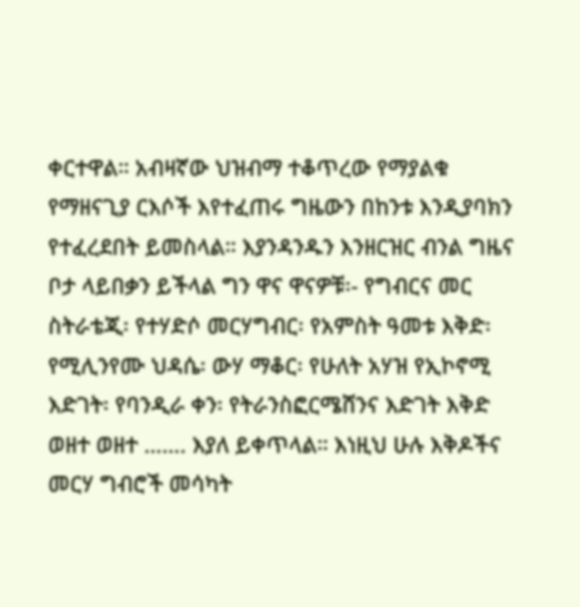ቀርተዋል። አብዛኛው ህዝብማ ተቆጥረው የማያልቁ የማዘናጊያ ርእሶች እየተፈጠሩ ግዜውን በከንቱ እንዲያባክን የተፈረደበት ይመስላል። እያንዳንዱን እንዘርዝር ብንል ግዜና ቦታ ላይበቃን ይችላል ግን ዋና ዋናዎቹ፡- የግብርና መር ስትራቴጂ፡ የተሃድሶ መርሃግብር፡ የአምስት ዓመቱ እቅድ፡ የሚሊንየሙ ህዳሴ፡ ውሃ ማቆር፡ የሁለት አሃዝ የኢኮኖሚ እድገት፡ የባንዲራ ቀን፡ የትራንስፎርሜሸንና እድገት እቅድ ወዘተ ወዘተ ……. እያለ ይቀጥላል። እነዚህ ሁሉ እቅዶችና መርሃ ግብሮች መሳካት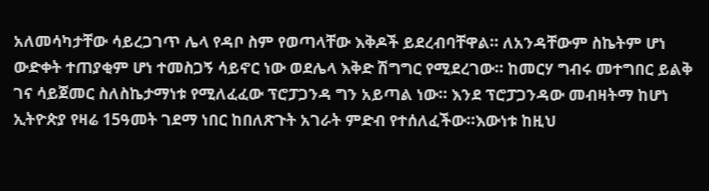አለመሳካታቸው ሳይረጋገጥ ሌላ የዳቦ ስም የወጣላቸው እቅዶች ይደረብባቸዋል። ለአንዳቸውም ስኬትም ሆነ ውድቀት ተጠያቂም ሆነ ተመስጋኝ ሳይኖር ነው ወደሌላ እቅድ ሽግግር የሚደረገው። ከመርሃ ግብሩ መተግበር ይልቅ ገና ሳይጀመር ስለስኬታማነቱ የሚለፈፈው ፕሮፓጋንዳ ግን አይጣል ነው። እንደ ፕሮፓጋንዳው መብዛትማ ከሆነ ኢትዮጵያ የዛሬ 15ዓመት ገደማ ነበር ከበለጽጉት አገራት ምድብ የተሰለፈችው።እውነቱ ከዚህ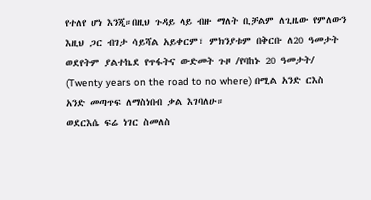የተለየ ሆነ እንጂ።በዚህ ጉዳይ ላይ ብዙ ማለት ቢቻልም ለጊዜው የምለውን እዚህ ጋር ብገታ ሳይሻል አይቀርም፣ ምክንያቱም በቅርቡ ለ20 ዓመታት ወደየትም ያልተኬደ የጥፋትና ውድመት ጉዞ /የባከኑ 20 ዓመታት/ (Twenty years on the road to no where) በሚል አንድ ርእስ አንድ መጣጥፍ ለማስነበብ ቃል እገባለሁ።
ወደርእሴ ፍሬ ነገር ስመለስ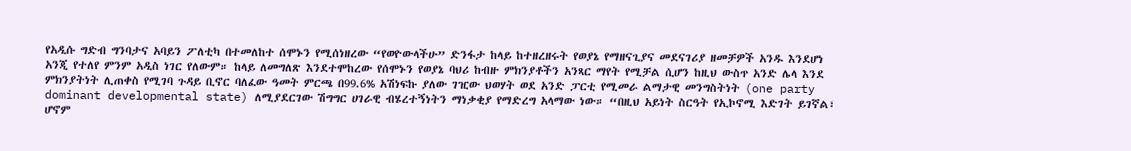የአዲሱ ግድብ ግንባታና አባይን ፖለቲካ በተመለከተ ሰሞኑን የሚሰነዘረው “የወዮውላችሁ” ድንፋታ ከላይ ከተዘረዘሩት የወያኔ የማዘናጊያና መደናገሪያ ዘመቻዎች አንዱ እንደሆነ አንጂ የተለየ ምንም አዲስ ነገር የለውም። ከላይ ለመግለጽ እንደተሞከረው የሰሞኑን የወያኔ ባህሪ ከብዙ ምክንያቶችን አንጻር ማየት የሚቻል ሲሆን ከዚህ ውስጥ አንድ ሌላ እንደ ምክንያትነት ሊጠቀስ የሚገባ ጉዳይ ቢኖር ባለፈው ዓመት ምርጫ በ99.6% አሽነፍኩ ያለው ገዢው ህወሃት ወደ አንድ ፓርቲ የሚመራ ልማታዊ መንግስትነት (one party dominant developmental state) ለሚያደርገው ሽግግር ሀገራዊ ብሄረተኝነትን ማነቃቂያ የማድረግ አላማው ነው። “በዚህ አይነት ስርዓት የኢኮኖሚ እድገት ይገኛል፣ ሆኖም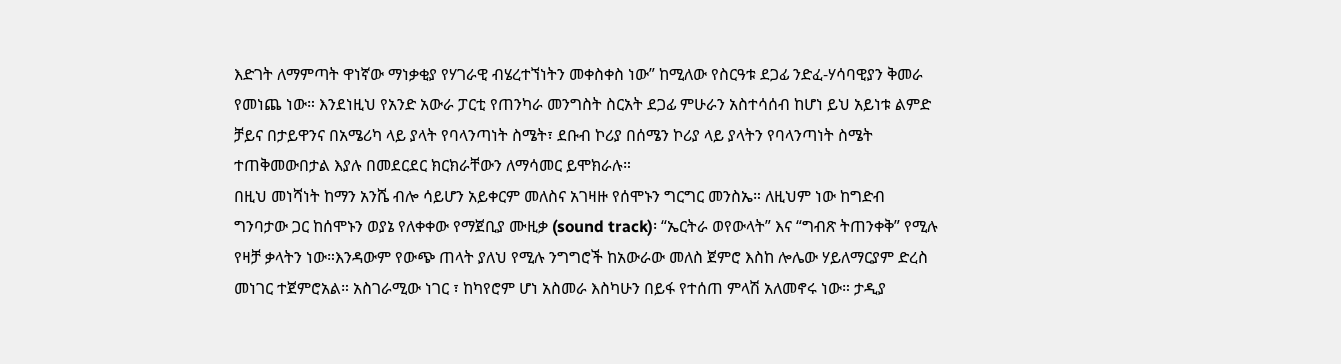እድገት ለማምጣት ዋነኛው ማነቃቂያ የሃገራዊ ብሄረተኘነትን መቀስቀስ ነው” ከሚለው የስርዓቱ ደጋፊ ንድፈ-ሃሳባዊያን ቅመራ የመነጨ ነው። እንደነዚህ የአንድ አውራ ፓርቲ የጠንካራ መንግስት ስርአት ደጋፊ ምሁራን አስተሳሰብ ከሆነ ይህ አይነቱ ልምድ ቻይና በታይዋንና በአሜሪካ ላይ ያላት የባላንጣነት ስሜት፣ ደቡብ ኮሪያ በሰሜን ኮሪያ ላይ ያላትን የባላንጣነት ስሜት ተጠቅመውበታል እያሉ በመደርደር ክርክራቸውን ለማሳመር ይሞክራሉ።
በዚህ መነሻነት ከማን አንሼ ብሎ ሳይሆን አይቀርም መለስና አገዛዙ የሰሞኑን ግርግር መንስኤ። ለዚህም ነው ከግድብ ግንባታው ጋር ከሰሞኑን ወያኔ የለቀቀው የማጀቢያ ሙዚቃ (sound track)፡ “ኤርትራ ወየውላት” እና “ግብጽ ትጠንቀቅ” የሚሉ የዛቻ ቃላትን ነው።እንዳውም የውጭ ጠላት ያለህ የሚሉ ንግግሮች ከአውራው መለስ ጀምሮ እስከ ሎሌው ሃይለማርያም ድረስ መነገር ተጀምሮአል። አስገራሚው ነገር ፣ ከካየሮም ሆነ አስመራ እስካሁን በይፋ የተሰጠ ምላሽ አለመኖሩ ነው። ታዲያ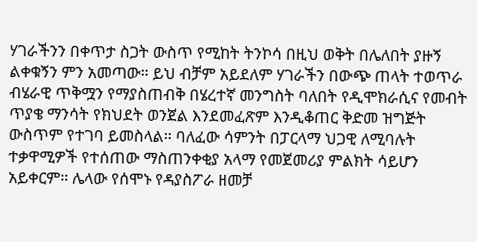ሃገራችንን በቀጥታ ስጋት ውስጥ የሚከት ትንኮሳ በዚህ ወቅት በሌለበት ያዙኝ ልቀቁኝን ምን አመጣው። ይህ ብቻም አይደለም ሃገራችን በውጭ ጠላት ተወጥራ ብሄራዊ ጥቅሟን የማያስጠብቅ በሄረተኛ መንግስት ባለበት የዲሞክራሲና የመብት ጥያቄ ማንሳት የክህደት ወንጀል እንደመፈጽም እንዲቆጠር ቅድመ ዝግጅት ውስጥም የተገባ ይመስላል። ባለፈው ሳምንት በፓርላማ ህጋዊ ለሚባሉት ተቃዋሚዎች የተሰጠው ማስጠንቀቂያ አላማ የመጀመሪያ ምልክት ሳይሆን አይቀርም። ሌላው የሰሞኑ የዳያስፖራ ዘመቻ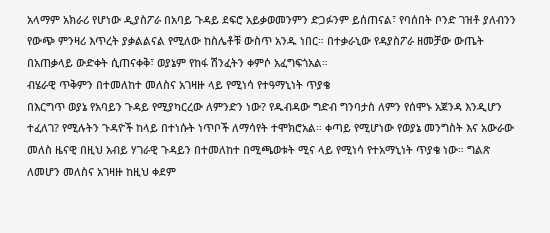አላማም አክራሪ የሆነው ዲያስፖራ በአባይ ጉዳይ ደፍሮ አይቃወመንምን ድጋፉንም ይሰጠናል፣ የባሰበት ቦንድ ገዝቶ ያለብንን የውጭ ምንዛሪ እጥረት ያቃልልናል የሚለው ከስሌቶቹ ውስጥ አንዱ ነበር። በተቃራኒው የዳያስፖራ ዘመቻው ውጤት በአጠቃላይ ውድቀት ሲጠናቀቅ፣ ወያኔም የከፋ ሽንፈትን ቀምሶ አፈግፍጎአል።
ብሄራዊ ጥቅምን በተመለከተ መለስና አገዛዙ ላይ የሚነሳ የተዓማኒነት ጥያቄ
በእርግጥ ወያኔ የአባይን ጉዳይ የሚያካርረው ለምንድን ነው? የዱብዳው ግድብ ግንባታስ ለምን የሰሞኑ አጀንዳ እንዲሆን ተፈለገ? የሚሉትን ጉዳዮች ከላይ በተነሱት ነጥቦች ለማሳየት ተሞክሮአል። ቀጣይ የሚሆነው የወያኔ መንግስት እና አውራው መለስ ዜናዊ በዚህ አብይ ሃገራዊ ጉዳይን በተመለከተ በሚጫወቱት ሚና ላይ የሚነሳ የተአማኒነት ጥያቄ ነው። ግልጽ ለመሆን መለስና አገዛዙ ከዚህ ቀደም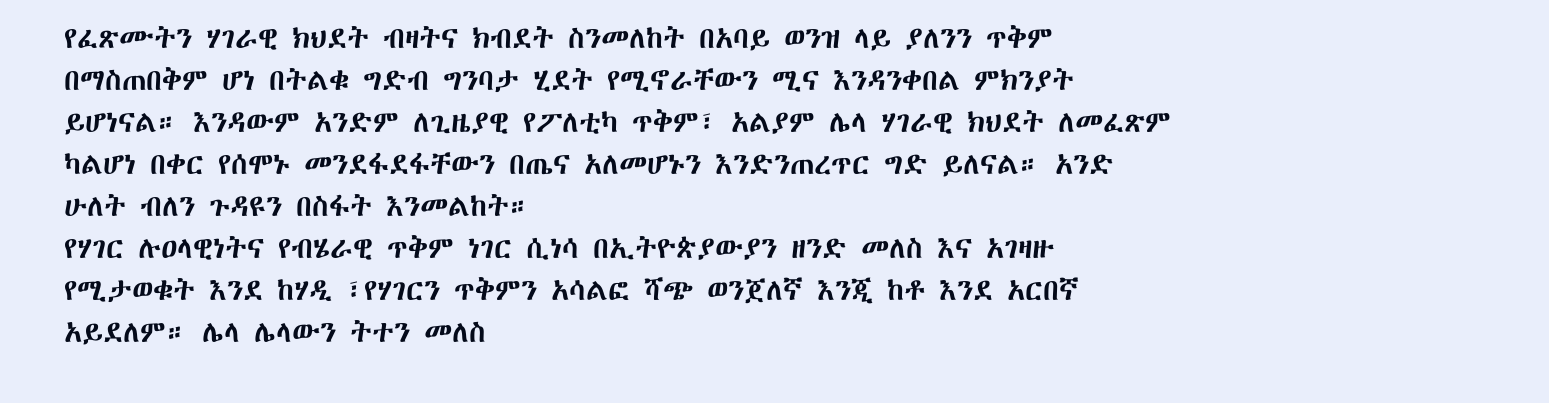የፈጽሙትን ሃገራዊ ክህደት ብዛትና ክብደት ስንመለከት በአባይ ወንዝ ላይ ያለንን ጥቅም በማስጠበቅም ሆነ በትልቁ ግድብ ግንባታ ሂደት የሚኖራቸውን ሚና እንዳንቀበል ምክንያት ይሆነናል። እንዳውም አንድም ለጊዜያዊ የፖለቲካ ጥቅም፣ አልያም ሌላ ሃገራዊ ክህደት ለመፈጽም ካልሆነ በቀር የሰሞኑ መንደፋደፋቸውን በጤና አለመሆኑን እንድንጠረጥር ግድ ይለናል። አንድ ሁለት ብለን ጉዳዩን በስፋት እንመልከት።
የሃገር ሉዐላዊነትና የብሄራዊ ጥቅም ነገር ሲነሳ በኢትዮጵያውያን ዘንድ መለስ እና አገዛዙ የሚታወቁት እንደ ከሃዲ ፣የሃገርን ጥቅምን አሳልፎ ሻጭ ወንጀለኛ እንጂ ከቶ እንደ አርበኛ አይደለም። ሌላ ሌላውን ትተን መለስ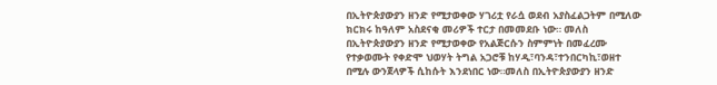በኢትዮጵያውያን ዘንድ የሚታወቀው ሃገሪቷ የራሷ ወደብ አያስፈልጋትም በሚለው ክርክሩ ከዓለም አስደናቂ መሪዎች ተርታ በመመደቡ ነው። መለስ በኢትዮጵያውያን ዘንድ የሚታወቀው የአልጅርሱን ስምምነት በመፈረሙ የተቃወሙት የቀድሞ ህወሃት ትግል አጋሮቹ ከሃዲ፣ባንዳ፣ተንበርካኪ፣ወዘተ በሚሉ ውንጀላዎች ሲከሱት እንደነበር ነው።መለስ በኢትዮጵያውያን ዘንድ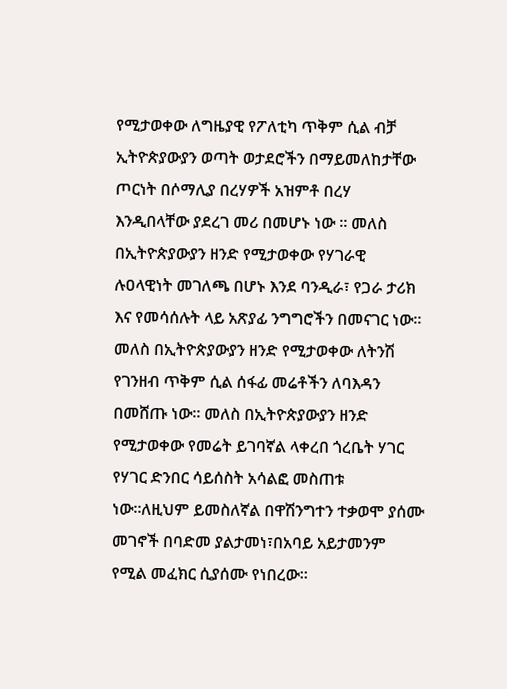የሚታወቀው ለግዜያዊ የፖለቲካ ጥቅም ሲል ብቻ ኢትዮጵያውያን ወጣት ወታደሮችን በማይመለከታቸው ጦርነት በሶማሊያ በረሃዎች አዝምቶ በረሃ እንዲበላቸው ያደረገ መሪ በመሆኑ ነው ። መለስ በኢትዮጵያውያን ዘንድ የሚታወቀው የሃገራዊ ሉዐላዊነት መገለጫ በሆኑ እንደ ባንዲራ፣ የጋራ ታሪክ እና የመሳሰሉት ላይ አጽያፊ ንግግሮችን በመናገር ነው። መለስ በኢትዮጵያውያን ዘንድ የሚታወቀው ለትንሽ የገንዘብ ጥቅም ሲል ሰፋፊ መሬቶችን ለባእዳን በመሸጡ ነው። መለስ በኢትዮጵያውያን ዘንድ የሚታወቀው የመሬት ይገባኛል ላቀረበ ጎረቤት ሃገር የሃገር ድንበር ሳይሰስት አሳልፎ መስጠቱ ነው።ለዚህም ይመስለኛል በዋሽንግተን ተቃወሞ ያሰሙ መገኖች በባድመ ያልታመነ፣በአባይ አይታመንም የሚል መፈክር ሲያሰሙ የነበረው።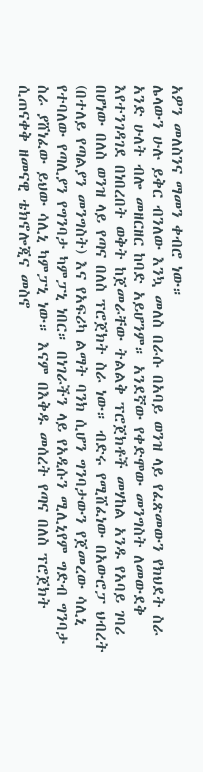አዎን መለስንና ማመን ቀብሮ ነው።
ሌላውን ሁሉ ይቅር ብንለው እንኳ መለስ በራሱ በአባይ ወንዝ ላይ የፈጽመውን የክህደት ስራ አንድ ሁለት ብሎ መዘርዘር ከባድ አይሆንም። አንደኛው የቀድሞው መንግስት ለመውደቅ እየተንገዳገደ በነበረበት ወቅት ከጀመራቸው ትልልቅ ፕሮጀክቶች መሃከል አንዱ የአባይ ገባሪ በሆነው በለስ ወንዝ ላይ የጣና በለስ ፕሮጀክት ስራ ነው። ብድሩ የሚሸፈነው በአውሮፓ ህብረት (በተለይ የጣልያን መንግስት) እና የአፍሪካ ልማት ባንክ ሲሆን ግንባታውን የጀመረው ሳሊኒ የተባለው የጣሊያን የግንባታ ካምፓኒ ነበር። በነገራችን ላይ የአዲሱን ሚሊኒየም ግድብ ግንባታ ስራ ያሸነፈው ይህው ሳሊኒ ካምፓኒ ነው። እናም በእቅዱ መሰረት የጣና በለስ ፕሮጀክት ሲጠናቀቅ ዘመናዊ ቴክኖሎጂና መስኖ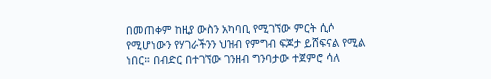በመጠቀም ከዚያ ውስን አካባቢ የሚገኘው ምርት ሲሶ የሚሆነውን የሃገራችንን ህዝብ የምግብ ፍጆታ ይሸፍናል የሚል ነበር። በብድር በተገኘው ገንዘብ ግንባታው ተጀምሮ ሳለ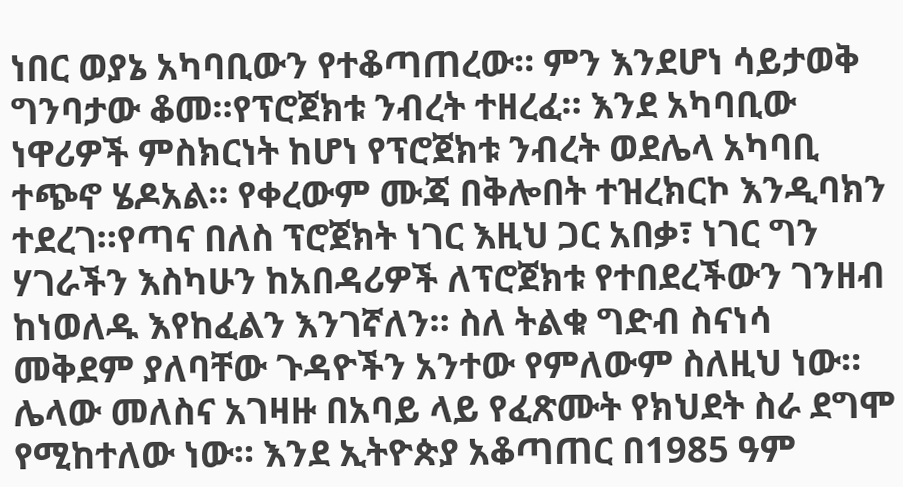ነበር ወያኔ አካባቢውን የተቆጣጠረው። ምን እንደሆነ ሳይታወቅ ግንባታው ቆመ።የፕሮጀክቱ ንብረት ተዘረፈ። እንደ አካባቢው ነዋሪዎች ምስክርነት ከሆነ የፕሮጀክቱ ንብረት ወደሌላ አካባቢ ተጭኖ ሄዶአል። የቀረውም ሙጃ በቅሎበት ተዝረክርኮ እንዲባክን ተደረገ።የጣና በለስ ፕሮጀክት ነገር እዚህ ጋር አበቃ፣ ነገር ግን ሃገራችን እስካሁን ከአበዳሪዎች ለፕሮጀክቱ የተበደረችውን ገንዘብ ከነወለዱ እየከፈልን እንገኛለን። ስለ ትልቁ ግድብ ስናነሳ መቅደም ያለባቸው ጉዳዮችን አንተው የምለውም ስለዚህ ነው።
ሌላው መለስና አገዛዙ በአባይ ላይ የፈጽሙት የክህደት ስራ ደግሞ የሚከተለው ነው። እንደ ኢትዮጵያ አቆጣጠር በ1985 ዓም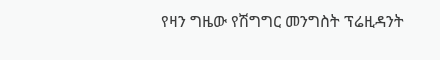የዛን ግዜው የሽግግር መንግስት ፕሬዚዳንት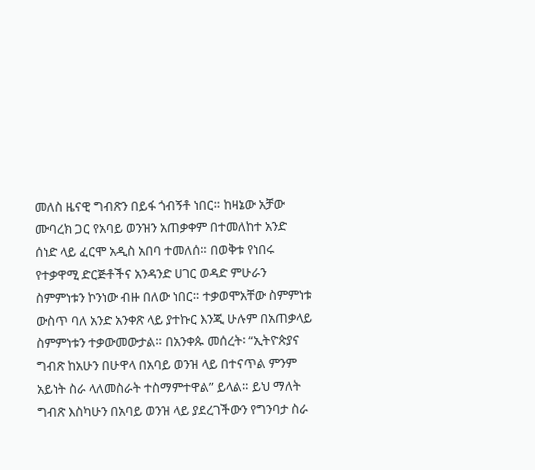መለስ ዜናዊ ግብጽን በይፋ ጎብኝቶ ነበር። ከዛኔው አቻው ሙባረክ ጋር የአባይ ወንዝን አጠቃቀም በተመለከተ አንድ ሰነድ ላይ ፈርሞ አዲስ አበባ ተመለሰ። በወቅቱ የነበሩ የተቃዋሚ ድርጅቶችና አንዳንድ ሀገር ወዳድ ምሁራን ስምምነቱን ኮንነው ብዙ በለው ነበር። ተቃወሞአቸው ስምምነቱ ውስጥ ባለ አንድ አንቀጽ ላይ ያተኩር እንጂ ሁሉም በአጠቃላይ ስምምነቱን ተቃውመውታል። በአንቀጱ መሰረት፡ “ኢትዮጵያና ግብጽ ከአሁን በሁዋላ በአባይ ወንዝ ላይ በተናጥል ምንም አይነት ስራ ላለመስራት ተስማምተዋል” ይላል። ይህ ማለት ግብጽ እስካሁን በአባይ ወንዝ ላይ ያደረገችውን የግንባታ ስራ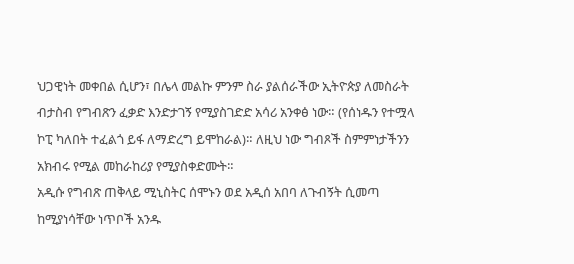ህጋዊነት መቀበል ሲሆን፣ በሌላ መልኩ ምንም ስራ ያልሰራችው ኢትዮጵያ ለመስራት ብታስብ የግብጽን ፈቃድ እንድታገኝ የሚያስገድድ አሳሪ አንቀፅ ነው። (የሰነዱን የተሟላ ኮፒ ካለበት ተፈልጎ ይፋ ለማድረግ ይሞከራል)። ለዚህ ነው ግብጾች ስምምነታችንን አክብሩ የሚል መከራከሪያ የሚያስቀድሙት።
አዲሱ የግብጽ ጠቅላይ ሚኒስትር ሰሞኑን ወደ አዲሰ አበባ ለጉብኝት ሲመጣ ከሚያነሳቸው ነጥቦች አንዱ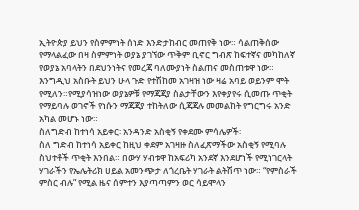ኢትዮጵያ ይህን የስምምነት ሰነድ እንድታከብር መጠየቅ ነው። ሳልጠቅሰው የማላልፈው በዛ ስምምነት ወያኔ ያገኘው ጥቅም ቢኖር ግብጽ ከፍተኛና መካከለኛ የወያኔ አባላትን በደህንነትና የመረጃ ባለሙያነት ስልጠና መስጠቱዋ ነው። እንግዲህ አስቡት ይህን ሁላ ጉድ የተሽከመ አገዛዝ ነው ዛሬ አባይ ወይንም ሞት የሚለን።የሚያሳዝነው ወያኔዎቹ የማጃጃያ ስልታቸውን እየቀያየሩ ሲመጡ ጥቂት የማይባሉ ወገኖች የነሱን ማጃጃያ ተከትለው ሲጃጃሉ መመልከት የግርግሩ አንድ አካል መሆኑ ነው።
ስለግድብ ከተነሳ አይቀር፡ አንዳንድ አስቂኝ የቀደሙ ምሳሌዎች፡
ስለ ግድብ ከተነሳ አይቀር ከዚህ ቀደም አገዛዙ ስለፈጽማችው አስቂኝ የሚባሉ ስህተቶች ጥቂት እንበል። በውሃ ሃብቱዋ ከአፍሪካ አንደኛ እንደሆነች የሚነገርላት ሃገራችን የኤሌትሪክ ሀይል አመንጭታ ለጎረቤት ሃገራት ልትሽጥ ነው። “የምስራች ምስር ብሉ” የሚል ዜና ሰምተን እያጣጣምን ወር ሳይሞላን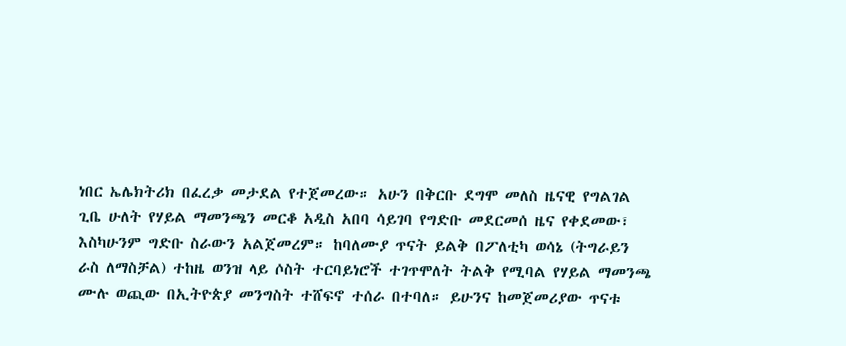ነበር ኤሌክትሪክ በፈረቃ መታደል የተጀመረው። አሁን በቅርቡ ደግሞ መለስ ዜናዊ የግልገል ጊቤ ሁለት የሃይል ማመንጫን መርቆ አዲስ አበባ ሳይገባ የግድቡ መደርመሰ ዜና የቀደመው፣ እስካሁንም ግድቡ ስራውን አልጀመረም። ከባለሙያ ጥናት ይልቅ በፖለቲካ ወሳኔ (ትግራይን ራስ ለማስቻል) ተከዜ ወንዝ ላይ ሶስት ተርባይነሮች ተገጥሞለት ትልቅ የሚባል የሃይል ማመንጫ ሙሉ ወጪው በኢትዮጵያ መንግስት ተሸፍኖ ተሰራ በተባለ። ይሁንና ከመጀመሪያው ጥናቱ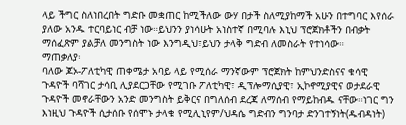ላይ ችግር ስለነበረበት ግድቡ መቋጠር ከሚችለው ውሃ በታች ስለሚያከማች አሁን በተግባር እየሰራ ያለው አንዱ ተርባይነር ብቻ ነው።ይህንን ያነሳሁት አነስተኛ በሚባሉ እኒህ ፕሮጀክቶችን በብቃት ማሰፈጽም ያልቻለ መንግስት ነው እንግዲህ፣ይህን ታላቅ ግድብ ለመስራት የተነሳው።
ማጠቃለያ፡
ባለው ጆኦ-ፖለቲካዊ ጠቀሜታ አባይ ላይ የሚሰራ ማንኛውም ፕሮጀክት ከምህንድስናና ቁሳዊ ጉዳዮች ባሻገር ታሳቢ ሊያደርጋቸው የሚገቡ ፖለቲካዊ፣ ዲፕሎማሲያዊ፣ ኢኮኖሚያዊና ወታደራዊ ጉዳዮች መኖራቸውን አንድ መንግስት ይቅርና በግለሰብ ደረጃ ለማሰብ የማይከብዱ ናቸው።ነገር ግን እነዚህ ጉዳዮች ሲታሰቡ የሰሞኑ ታላቁ የሚሊኒየም/ህዳሴ ግድብን ግንባታ ድንገተኝነት(ዱብዳነት)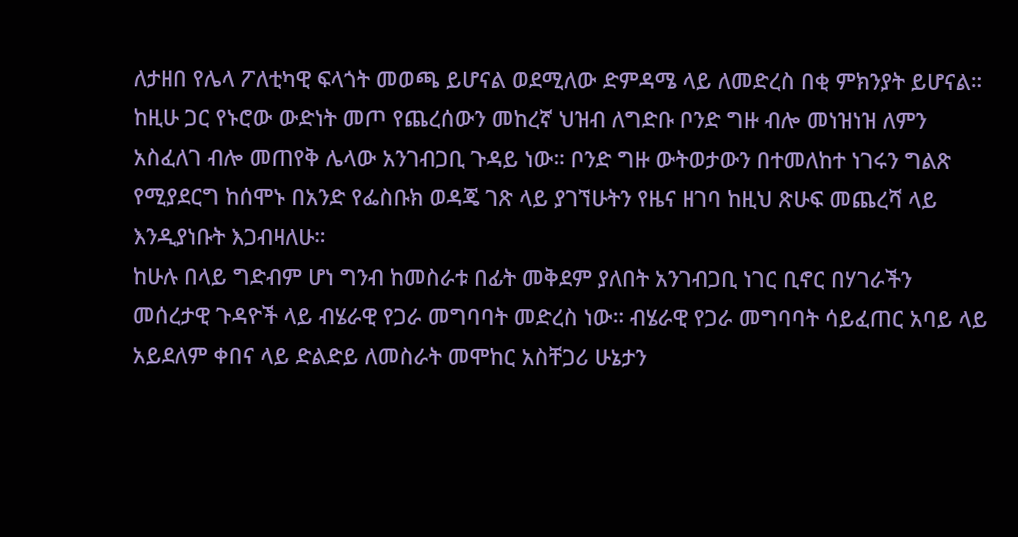ለታዘበ የሌላ ፖለቲካዊ ፍላጎት መወጫ ይሆናል ወደሚለው ድምዳሜ ላይ ለመድረስ በቂ ምክንያት ይሆናል። ከዚሁ ጋር የኑሮው ውድነት መጦ የጨረሰውን መከረኛ ህዝብ ለግድቡ ቦንድ ግዙ ብሎ መነዝነዝ ለምን አስፈለገ ብሎ መጠየቅ ሌላው አንገብጋቢ ጉዳይ ነው። ቦንድ ግዙ ውትወታውን በተመለከተ ነገሩን ግልጽ የሚያደርግ ከሰሞኑ በአንድ የፌስቡክ ወዳጄ ገጽ ላይ ያገኘሁትን የዜና ዘገባ ከዚህ ጽሁፍ መጨረሻ ላይ እንዲያነቡት እጋብዛለሁ።
ከሁሉ በላይ ግድብም ሆነ ግንብ ከመስራቱ በፊት መቅደም ያለበት አንገብጋቢ ነገር ቢኖር በሃገራችን መሰረታዊ ጉዳዮች ላይ ብሄራዊ የጋራ መግባባት መድረስ ነው። ብሄራዊ የጋራ መግባባት ሳይፈጠር አባይ ላይ አይደለም ቀበና ላይ ድልድይ ለመስራት መሞከር አስቸጋሪ ሁኔታን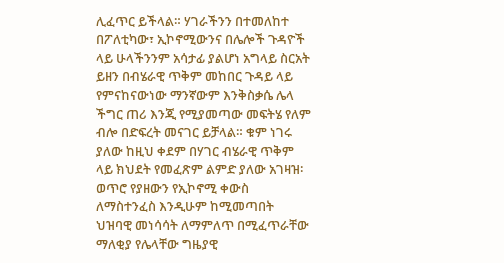ሊፈጥር ይችላል። ሃገራችንን በተመለከተ በፖለቲካው፣ ኢኮኖሚውንና በሌሎች ጉዳዮች ላይ ሁላችንንም አሳታፊ ያልሆነ አግላይ ስርአት ይዘን በብሄራዊ ጥቅም መከበር ጉዳይ ላይ የምናከናውነው ማንኛውም እንቅስቃሴ ሌላ ችግር ጠሪ እንጂ የሚያመጣው መፍትሄ የለም ብሎ በድፍረት መናገር ይቻላል። ቁም ነገሩ ያለው ከዚህ ቀደም በሃገር ብሄራዊ ጥቅም ላይ ክህደት የመፈጽም ልምድ ያለው አገዛዝ፡ ወጥሮ የያዘውን የኢኮኖሚ ቀውስ ለማስተንፈስ እንዲሁም ከሚመጣበት ህዝባዊ መነሳሳት ለማምለጥ በሚፈጥራቸው ማለቂያ የሌላቸው ግዜያዊ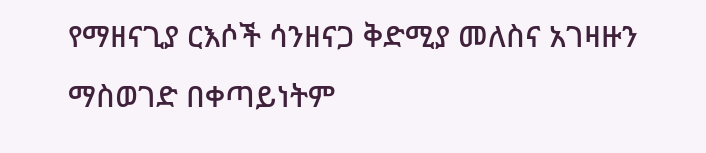የማዘናጊያ ርእሶች ሳንዘናጋ ቅድሚያ መለስና አገዛዙን ማስወገድ በቀጣይነትም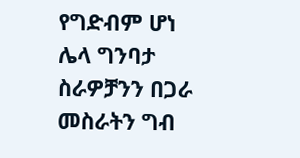የግድብም ሆነ ሌላ ግንባታ ስራዎቻንን በጋራ መስራትን ግብ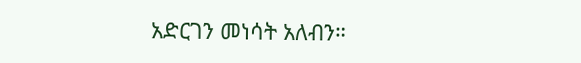አድርገን መነሳት አለብን።